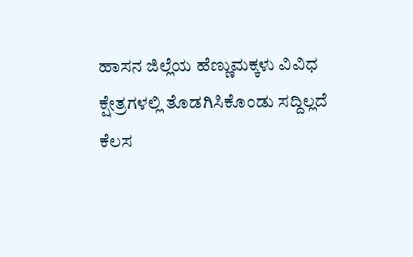ಹಾಸನ ಜಿಲ್ಲೆಯ ಹೆಣ್ಣುಮಕ್ಕಳು ವಿವಿಧ ಕ್ಷೇತ್ರಗಳಲ್ಲಿ ತೊಡಗಿಸಿಕೊಂಡು ಸದ್ದಿಲ್ಲದೆ ಕೆಲಸ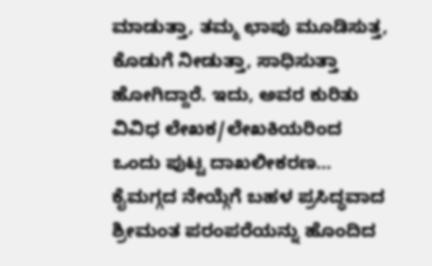ಮಾಡುತ್ತಾ, ತಮ್ಮ ಛಾಪು ಮೂಡಿಸುತ್ತ, ಕೊಡುಗೆ ನೀಡುತ್ತಾ, ಸಾಧಿಸುತ್ತಾ ಹೋಗಿದ್ದಾರೆ. ಇದು, ಅವರ ಕುರಿತು ವಿವಿಧ ಲೇಖಕ/ಲೇಖಕಿಯರಿಂದ ಒಂದು ಪುಟ್ಟ ದಾಖಲೀಕರಣ…
ಕೈಮಗ್ಗದ ನೇಯ್ಗೆಗೆ ಬಹಳ ಪ್ರಸಿದ್ಧವಾದ ಶ್ರೀಮಂತ ಪರಂಪರೆಯನ್ನು ಹೊಂದಿದ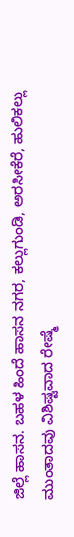ಜಿಲ್ಲೆ ಹಾಸನ. ಬಹಳ ಹಿಂದೆ ಹಾಸನ ನಗರ, ಕಲ್ಲುಗುಂಡಿ, ಅರಸೀಕೆರೆ, ಹುಲಿಕಲ್ಲು ಮುಂತಾದವು ವಿಶಿಷ್ಟವಾದ ರೇಷ್ಮೆ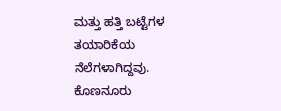ಮತ್ತು ಹತ್ತಿ ಬಟ್ಟೆಗಳ ತಯಾರಿಕೆಯ ನೆಲೆಗಳಾಗಿದ್ದವು. ಕೊಣನೂರು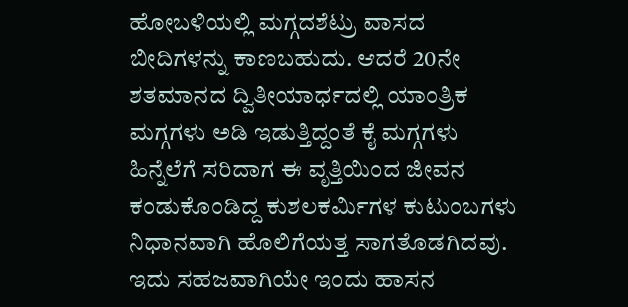ಹೋಬಳಿಯಲ್ಲಿ ಮಗ್ಗದಶೆಟ್ರು ವಾಸದ ಬೀದಿಗಳನ್ನು ಕಾಣಬಹುದು. ಆದರೆ 20ನೇ ಶತಮಾನದ ದ್ವಿತೀಯಾರ್ಧದಲ್ಲಿ ಯಾಂತ್ರಿಕ ಮಗ್ಗಗಳು ಅಡಿ ಇಡುತ್ತಿದ್ದಂತೆ ಕೈ ಮಗ್ಗಗಳು ಹಿನ್ನೆಲೆಗೆ ಸರಿದಾಗ ಈ ವೃತ್ತಿಯಿಂದ ಜೀವನ ಕಂಡುಕೊಂಡಿದ್ದ ಕುಶಲಕರ್ಮಿಗಳ ಕುಟುಂಬಗಳು ನಿಧಾನವಾಗಿ ಹೊಲಿಗೆಯತ್ತ ಸಾಗತೊಡಗಿದವು. ಇದು ಸಹಜವಾಗಿಯೇ ಇಂದು ಹಾಸನ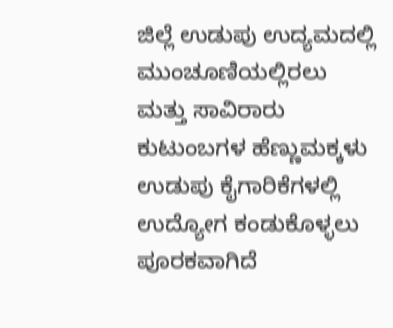ಜಿಲ್ಲೆ ಉಡುಪು ಉದ್ಯಮದಲ್ಲಿ ಮುಂಚೂಣಿಯಲ್ಲಿರಲು ಮತ್ತು ಸಾವಿರಾರು ಕುಟುಂಬಗಳ ಹೆಣ್ಣುಮಕ್ಕಳು ಉಡುಪು ಕೈಗಾರಿಕೆಗಳಲ್ಲಿ ಉದ್ಯೋಗ ಕಂಡುಕೊಳ್ಳಲು ಪೂರಕವಾಗಿದೆ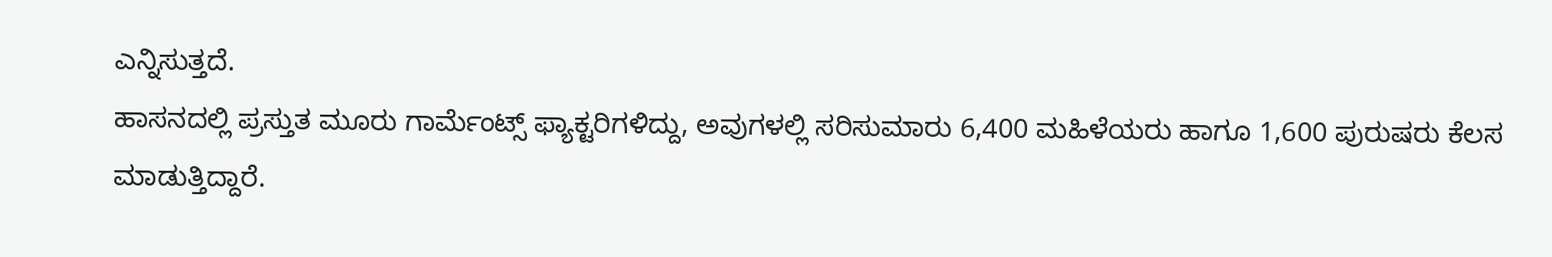ಎನ್ನಿಸುತ್ತದೆ.
ಹಾಸನದಲ್ಲಿ ಪ್ರಸ್ತುತ ಮೂರು ಗಾರ್ಮೆಂಟ್ಸ್ ಫ್ಯಾಕ್ಟರಿಗಳಿದ್ದು, ಅವುಗಳಲ್ಲಿ ಸರಿಸುಮಾರು 6,400 ಮಹಿಳೆಯರು ಹಾಗೂ 1,600 ಪುರುಷರು ಕೆಲಸ ಮಾಡುತ್ತಿದ್ದಾರೆ.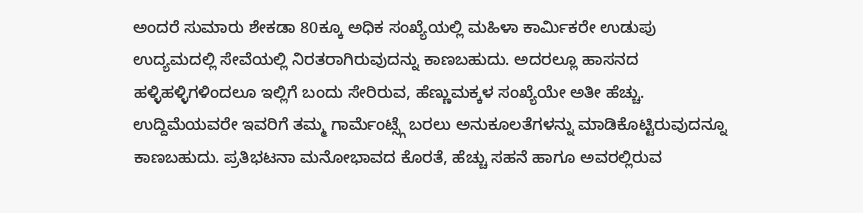ಅಂದರೆ ಸುಮಾರು ಶೇಕಡಾ 80ಕ್ಕೂ ಅಧಿಕ ಸಂಖ್ಯೆಯಲ್ಲಿ ಮಹಿಳಾ ಕಾರ್ಮಿಕರೇ ಉಡುಪು ಉದ್ಯಮದಲ್ಲಿ ಸೇವೆಯಲ್ಲಿ ನಿರತರಾಗಿರುವುದನ್ನು ಕಾಣಬಹುದು. ಅದರಲ್ಲೂ ಹಾಸನದ ಹಳ್ಳಿಹಳ್ಳಿಗಳಿಂದಲೂ ಇಲ್ಲಿಗೆ ಬಂದು ಸೇರಿರುವ, ಹೆಣ್ಣುಮಕ್ಕಳ ಸಂಖ್ಯೆಯೇ ಅತೀ ಹೆಚ್ಚು. ಉದ್ದಿಮೆಯವರೇ ಇವರಿಗೆ ತಮ್ಮ ಗಾರ್ಮೆಂಟ್ಸ್ಗೆ ಬರಲು ಅನುಕೂಲತೆಗಳನ್ನು ಮಾಡಿಕೊಟ್ಟಿರುವುದನ್ನೂ ಕಾಣಬಹುದು. ಪ್ರತಿಭಟನಾ ಮನೋಭಾವದ ಕೊರತೆ, ಹೆಚ್ಚು ಸಹನೆ ಹಾಗೂ ಅವರಲ್ಲಿರುವ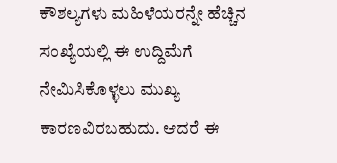ಕೌಶಲ್ಯಗಳು ಮಹಿಳೆಯರನ್ನೇ ಹೆಚ್ಚಿನ ಸಂಖ್ಯೆಯಲ್ಲಿ ಈ ಉದ್ದಿಮೆಗೆ ನೇಮಿಸಿಕೊಳ್ಳಲು ಮುಖ್ಯ ಕಾರಣವಿರಬಹುದು. ಆದರೆ ಈ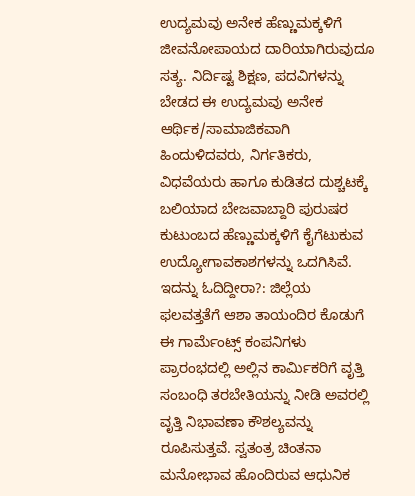ಉದ್ಯಮವು ಅನೇಕ ಹೆಣ್ಣುಮಕ್ಕಳಿಗೆ ಜೀವನೋಪಾಯದ ದಾರಿಯಾಗಿರುವುದೂ ಸತ್ಯ. ನಿರ್ದಿಷ್ಟ ಶಿಕ್ಷಣ, ಪದವಿಗಳನ್ನು ಬೇಡದ ಈ ಉದ್ಯಮವು ಅನೇಕ ಆರ್ಥಿಕ/ಸಾಮಾಜಿಕವಾಗಿ ಹಿಂದುಳಿದವರು, ನಿರ್ಗತಿಕರು, ವಿಧವೆಯರು ಹಾಗೂ ಕುಡಿತದ ದುಶ್ಚಟಕ್ಕೆ ಬಲಿಯಾದ ಬೇಜವಾಬ್ದಾರಿ ಪುರುಷರ ಕುಟುಂಬದ ಹೆಣ್ಣುಮಕ್ಕಳಿಗೆ ಕೈಗೆಟುಕುವ ಉದ್ಯೋಗಾವಕಾಶಗಳನ್ನು ಒದಗಿಸಿವೆ.
ಇದನ್ನು ಓದಿದ್ದೀರಾ?: ಜಿಲ್ಲೆಯ ಫಲವತ್ತತೆಗೆ ಆಶಾ ತಾಯಂದಿರ ಕೊಡುಗೆ
ಈ ಗಾರ್ಮೆಂಟ್ಸ್ ಕಂಪನಿಗಳು ಪ್ರಾರಂಭದಲ್ಲಿ ಅಲ್ಲಿನ ಕಾರ್ಮಿಕರಿಗೆ ವೃತ್ತಿ ಸಂಬಂಧಿ ತರಬೇತಿಯನ್ನು ನೀಡಿ ಅವರಲ್ಲಿ ವೃತ್ತಿ ನಿಭಾವಣಾ ಕೌಶಲ್ಯವನ್ನು ರೂಪಿಸುತ್ತವೆ. ಸ್ವತಂತ್ರ ಚಿಂತನಾ ಮನೋಭಾವ ಹೊಂದಿರುವ ಆಧುನಿಕ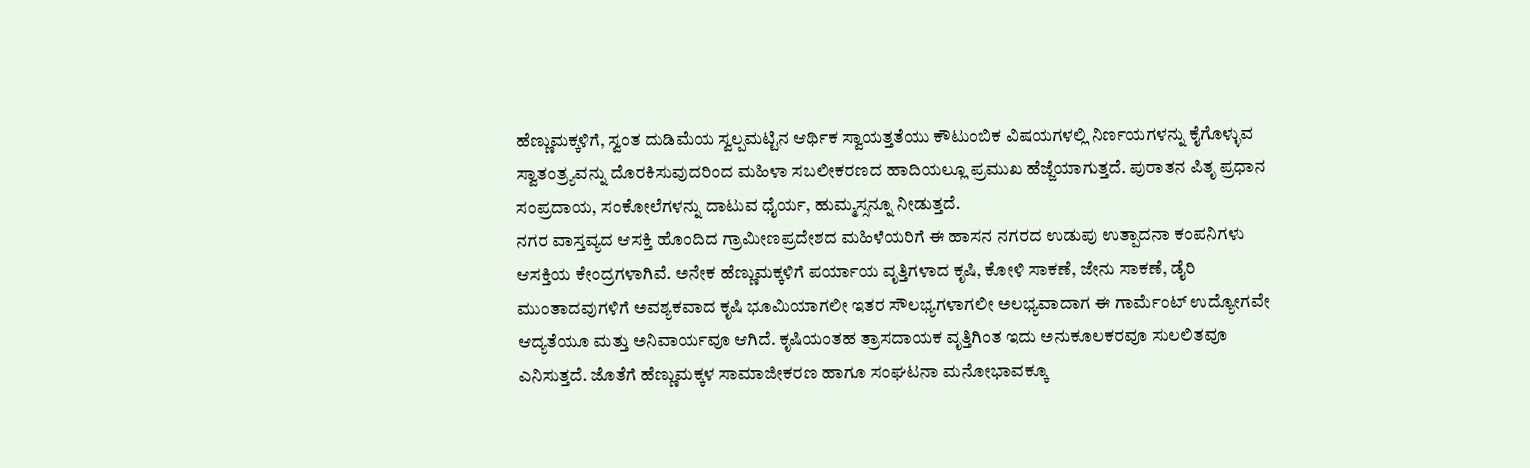ಹೆಣ್ಣುಮಕ್ಕಳಿಗೆ, ಸ್ವಂತ ದುಡಿಮೆಯ ಸ್ವಲ್ಪಮಟ್ಟಿನ ಆರ್ಥಿಕ ಸ್ವಾಯತ್ತತೆಯು ಕೌಟುಂಬಿಕ ವಿಷಯಗಳಲ್ಲಿ ನಿರ್ಣಯಗಳನ್ನು ಕೈಗೊಳ್ಳುವ ಸ್ವಾತಂತ್ರ್ಯವನ್ನು ದೊರಕಿಸುವುದರಿಂದ ಮಹಿಳಾ ಸಬಲೀಕರಣದ ಹಾದಿಯಲ್ಲೂ ಪ್ರಮುಖ ಹೆಜ್ಜೆಯಾಗುತ್ತದೆ. ಪುರಾತನ ಪಿತೃ ಪ್ರಧಾನ ಸಂಪ್ರದಾಯ, ಸಂಕೋಲೆಗಳನ್ನು ದಾಟುವ ಧೈರ್ಯ, ಹುಮ್ಮಸ್ಸನ್ನೂ ನೀಡುತ್ತದೆ.
ನಗರ ವಾಸ್ತವ್ಯದ ಆಸಕ್ತಿ ಹೊಂದಿದ ಗ್ರಾಮೀಣಪ್ರದೇಶದ ಮಹಿಳೆಯರಿಗೆ ಈ ಹಾಸನ ನಗರದ ಉಡುಪು ಉತ್ಪಾದನಾ ಕಂಪನಿಗಳು ಆಸಕ್ತಿಯ ಕೇಂದ್ರಗಳಾಗಿವೆ. ಅನೇಕ ಹೆಣ್ಣುಮಕ್ಕಳಿಗೆ ಪರ್ಯಾಯ ವೃತ್ತಿಗಳಾದ ಕೃಷಿ, ಕೋಳಿ ಸಾಕಣೆ, ಜೇನು ಸಾಕಣೆ, ಡೈರಿ ಮುಂತಾದವುಗಳಿಗೆ ಅವಶ್ಯಕವಾದ ಕೃಷಿ ಭೂಮಿಯಾಗಲೀ ಇತರ ಸೌಲಭ್ಯಗಳಾಗಲೀ ಅಲಭ್ಯವಾದಾಗ ಈ ಗಾರ್ಮೆಂಟ್ ಉದ್ಯೋಗವೇ ಆದ್ಯತೆಯೂ ಮತ್ತು ಅನಿವಾರ್ಯವೂ ಆಗಿದೆ. ಕೃಷಿಯಂತಹ ತ್ರಾಸದಾಯಕ ವೃತ್ತಿಗಿಂತ ಇದು ಅನುಕೂಲಕರವೂ ಸುಲಲಿತವೂ ಎನಿಸುತ್ತದೆ. ಜೊತೆಗೆ ಹೆಣ್ಣುಮಕ್ಕಳ ಸಾಮಾಜೀಕರಣ ಹಾಗೂ ಸಂಘಟನಾ ಮನೋಭಾವಕ್ಕೂ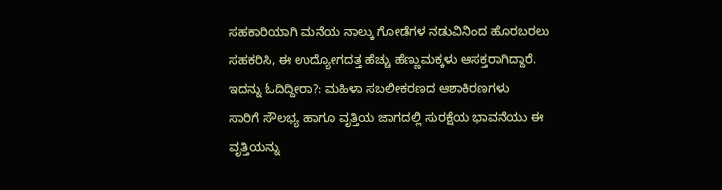ಸಹಕಾರಿಯಾಗಿ ಮನೆಯ ನಾಲ್ಕು ಗೋಡೆಗಳ ನಡುವಿನಿಂದ ಹೊರಬರಲು ಸಹಕರಿಸಿ, ಈ ಉದ್ಯೋಗದತ್ತ ಹೆಚ್ಚು ಹೆಣ್ಣುಮಕ್ಕಳು ಆಸಕ್ತರಾಗಿದ್ದಾರೆ.
ಇದನ್ನು ಓದಿದ್ದೀರಾ?: ಮಹಿಳಾ ಸಬಲೀಕರಣದ ಆಶಾಕಿರಣಗಳು
ಸಾರಿಗೆ ಸೌಲಭ್ಯ ಹಾಗೂ ವೃತ್ತಿಯ ಜಾಗದಲ್ಲಿ ಸುರಕ್ಷೆಯ ಭಾವನೆಯು ಈ ವೃತ್ತಿಯನ್ನು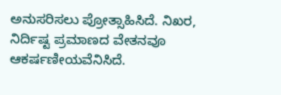ಅನುಸರಿಸಲು ಪ್ರೋತ್ಸಾಹಿಸಿದೆ. ನಿಖರ, ನಿರ್ದಿಷ್ಟ ಪ್ರಮಾಣದ ವೇತನವೂ ಆಕರ್ಷಣೀಯವೆನಿಸಿದೆ.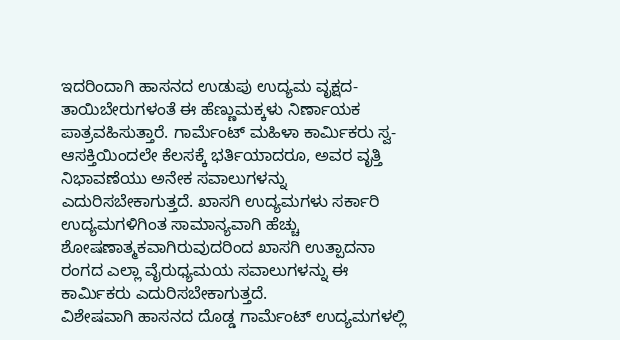ಇದರಿಂದಾಗಿ ಹಾಸನದ ಉಡುಪು ಉದ್ಯಮ ವೃಕ್ಷದ- ತಾಯಿಬೇರುಗಳಂತೆ ಈ ಹೆಣ್ಣುಮಕ್ಕಳು ನಿರ್ಣಾಯಕ ಪಾತ್ರವಹಿಸುತ್ತಾರೆ. ಗಾರ್ಮೆಂಟ್ ಮಹಿಳಾ ಕಾರ್ಮಿಕರು ಸ್ವ-ಆಸಕ್ತಿಯಿಂದಲೇ ಕೆಲಸಕ್ಕೆ ಭರ್ತಿಯಾದರೂ, ಅವರ ವೃತ್ತಿ ನಿಭಾವಣೆಯು ಅನೇಕ ಸವಾಲುಗಳನ್ನು ಎದುರಿಸಬೇಕಾಗುತ್ತದೆ. ಖಾಸಗಿ ಉದ್ಯಮಗಳು ಸರ್ಕಾರಿ ಉದ್ಯಮಗಳಿಗಿಂತ ಸಾಮಾನ್ಯವಾಗಿ ಹೆಚ್ಚು ಶೋಷಣಾತ್ಮಕವಾಗಿರುವುದರಿಂದ ಖಾಸಗಿ ಉತ್ಪಾದನಾ ರಂಗದ ಎಲ್ಲಾ ವೈರುಧ್ಯಮಯ ಸವಾಲುಗಳನ್ನು ಈ ಕಾರ್ಮಿಕರು ಎದುರಿಸಬೇಕಾಗುತ್ತದೆ.
ವಿಶೇಷವಾಗಿ ಹಾಸನದ ದೊಡ್ಡ ಗಾರ್ಮೆಂಟ್ ಉದ್ಯಮಗಳಲ್ಲಿ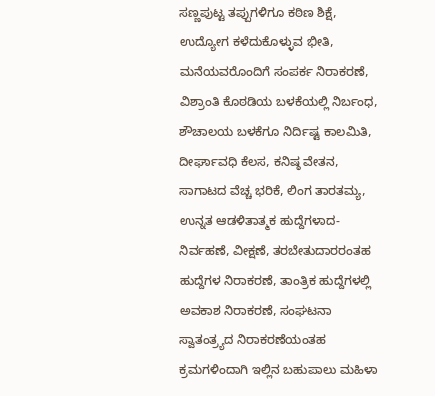ಸಣ್ಣಪುಟ್ಟ ತಪ್ಪುಗಳಿಗೂ ಕಠಿಣ ಶಿಕ್ಷೆ, ಉದ್ಯೋಗ ಕಳೆದುಕೊಳ್ಳುವ ಭೀತಿ, ಮನೆಯವರೊಂದಿಗೆ ಸಂಪರ್ಕ ನಿರಾಕರಣೆ, ವಿಶ್ರಾಂತಿ ಕೊಠಡಿಯ ಬಳಕೆಯಲ್ಲಿ ನಿರ್ಬಂಧ, ಶೌಚಾಲಯ ಬಳಕೆಗೂ ನಿರ್ದಿಷ್ಟ ಕಾಲಮಿತಿ, ದೀರ್ಘಾವಧಿ ಕೆಲಸ, ಕನಿಷ್ಠ ವೇತನ, ಸಾಗಾಟದ ವೆಚ್ಚ ಭರಿಕೆ, ಲಿಂಗ ತಾರತಮ್ಯ, ಉನ್ನತ ಆಡಳಿತಾತ್ಮಕ ಹುದ್ದೆಗಳಾದ- ನಿರ್ವಹಣೆ, ವೀಕ್ಷಣೆ, ತರಬೇತುದಾರರಂತಹ ಹುದ್ದೆಗಳ ನಿರಾಕರಣೆ, ತಾಂತ್ರಿಕ ಹುದ್ದೆಗಳಲ್ಲಿ ಅವಕಾಶ ನಿರಾಕರಣೆ, ಸಂಘಟನಾ ಸ್ವಾತಂತ್ರ್ಯದ ನಿರಾಕರಣೆಯಂತಹ ಕ್ರಮಗಳಿಂದಾಗಿ ಇಲ್ಲಿನ ಬಹುಪಾಲು ಮಹಿಳಾ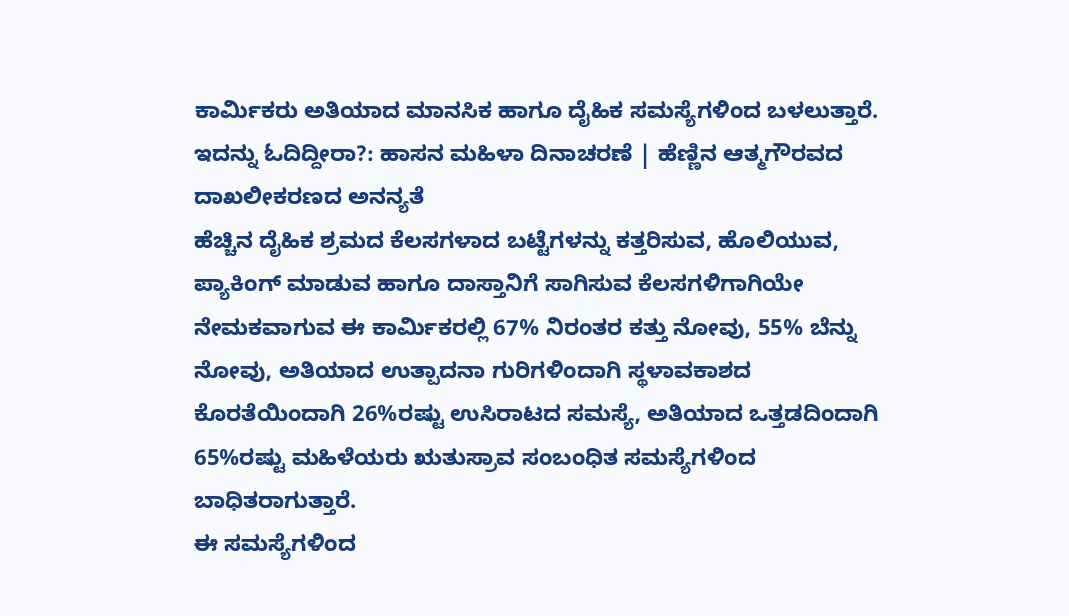ಕಾರ್ಮಿಕರು ಅತಿಯಾದ ಮಾನಸಿಕ ಹಾಗೂ ದೈಹಿಕ ಸಮಸ್ಯೆಗಳಿಂದ ಬಳಲುತ್ತಾರೆ.
ಇದನ್ನು ಓದಿದ್ದೀರಾ?: ಹಾಸನ ಮಹಿಳಾ ದಿನಾಚರಣೆ | ಹೆಣ್ಣಿನ ಆತ್ಮಗೌರವದ ದಾಖಲೀಕರಣದ ಅನನ್ಯತೆ
ಹೆಚ್ಚಿನ ದೈಹಿಕ ಶ್ರಮದ ಕೆಲಸಗಳಾದ ಬಟ್ಟೆಗಳನ್ನು ಕತ್ತರಿಸುವ, ಹೊಲಿಯುವ, ಪ್ಯಾಕಿಂಗ್ ಮಾಡುವ ಹಾಗೂ ದಾಸ್ತಾನಿಗೆ ಸಾಗಿಸುವ ಕೆಲಸಗಳಿಗಾಗಿಯೇ ನೇಮಕವಾಗುವ ಈ ಕಾರ್ಮಿಕರಲ್ಲಿ 67% ನಿರಂತರ ಕತ್ತು ನೋವು, 55% ಬೆನ್ನು ನೋವು, ಅತಿಯಾದ ಉತ್ಪಾದನಾ ಗುರಿಗಳಿಂದಾಗಿ ಸ್ಥಳಾವಕಾಶದ ಕೊರತೆಯಿಂದಾಗಿ 26%ರಷ್ಟು ಉಸಿರಾಟದ ಸಮಸ್ಯೆ, ಅತಿಯಾದ ಒತ್ತಡದಿಂದಾಗಿ 65%ರಷ್ಟು ಮಹಿಳೆಯರು ಋತುಸ್ರಾವ ಸಂಬಂಧಿತ ಸಮಸ್ಯೆಗಳಿಂದ ಬಾಧಿತರಾಗುತ್ತಾರೆ.
ಈ ಸಮಸ್ಯೆಗಳಿಂದ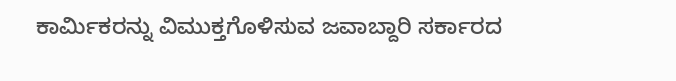ಕಾರ್ಮಿಕರನ್ನು ವಿಮುಕ್ತಗೊಳಿಸುವ ಜವಾಬ್ದಾರಿ ಸರ್ಕಾರದ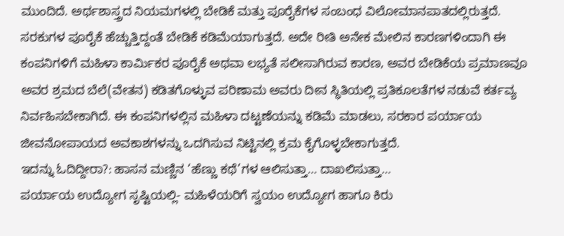ಮುಂದಿದೆ. ಅರ್ಥಶಾಸ್ತ್ರದ ನಿಯಮಗಳಲ್ಲಿ ಬೇಡಿಕೆ ಮತ್ತು ಪೂರೈಕೆಗಳ ಸಂಬಂಧ ವಿಲೋಮಾನಪಾತದಲ್ಲಿರುತ್ತದೆ. ಸರಕುಗಳ ಪೂರೈಕೆ ಹೆಚ್ಚುತ್ತಿದ್ದಂತೆ ಬೇಡಿಕೆ ಕಡಿಮೆಯಾಗುತ್ತದೆ. ಅದೇ ರೀತಿ ಅನೇಕ ಮೇಲಿನ ಕಾರಣಗಳಿಂದಾಗಿ ಈ ಕಂಪನಿಗಳಿಗೆ ಮಹಿಳಾ ಕಾರ್ಮಿಕರ ಪೂರೈಕೆ ಅಥವಾ ಲಭ್ಯತೆ ಸಲೀಸಾಗಿರುವ ಕಾರಣ, ಅವರ ಬೇಡಿಕೆಯ ಪ್ರಮಾಣವೂ ಅವರ ಶ್ರಮದ ಬೆಲೆ(ವೇತನ) ಕಡಿತಗೊಳ್ಳುವ ಪರಿಣಾಮ ಅವರು ದೀನ ಸ್ಥಿತಿಯಲ್ಲಿ ಪ್ರತಿಕೂಲತೆಗಳ ನಡುವೆ ಕರ್ತವ್ಯ ನಿರ್ವಹಿಸಬೇಕಾಗಿದೆ. ಈ ಕಂಪನಿಗಳಲ್ಲಿನ ಮಹಿಳಾ ದಟ್ಟಣೆಯನ್ನು ಕಡಿಮೆ ಮಾಡಲು, ಸರಕಾರ ಪರ್ಯಾಯ ಜೀವನೋಪಾಯದ ಅವಕಾಶಗಳನ್ನು ಒದಗಿಸುವ ನಿಟ್ಟಿನಲ್ಲಿ ಕ್ರಮ ಕೈಗೊಳ್ಳಬೇಕಾಗುತ್ತದೆ.
ಇದನ್ನು ಓದಿದ್ದೀರಾ?: ಹಾಸನ ಮಣ್ಣಿನ ‘ಹೆಣ್ಣು ಕಥೆ’ಗಳ ಆಲಿಸುತ್ತಾ… ದಾಖಲಿಸುತ್ತಾ…
ಪರ್ಯಾಯ ಉದ್ಯೋಗ ಸೃಷ್ಟಿಯಲ್ಲಿ- ಮಹಿಳೆಯರಿಗೆ ಸ್ವಯಂ ಉದ್ಯೋಗ ಹಾಗೂ ಕಿರು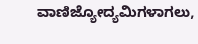ವಾಣಿಜ್ಯೋದ್ಯಮಿಗಳಾಗಲು,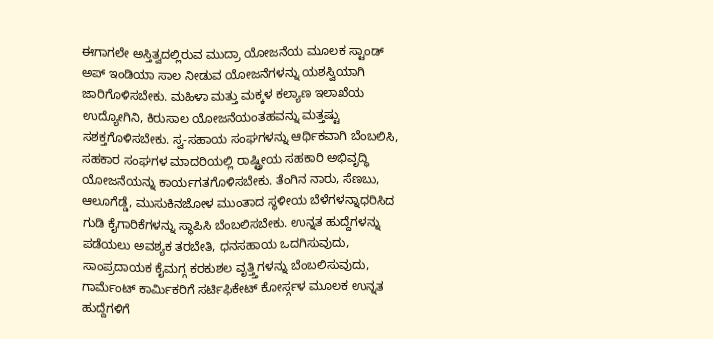ಈಗಾಗಲೇ ಅಸ್ತಿತ್ವದಲ್ಲಿರುವ ಮುದ್ರಾ ಯೋಜನೆಯ ಮೂಲಕ ಸ್ಟಾಂಡ್ ಅಪ್ ಇಂಡಿಯಾ ಸಾಲ ನೀಡುವ ಯೋಜನೆಗಳನ್ನು ಯಶಸ್ವಿಯಾಗಿ ಜಾರಿಗೊಳಿಸಬೇಕು. ಮಹಿಳಾ ಮತ್ತು ಮಕ್ಕಳ ಕಲ್ಯಾಣ ಇಲಾಖೆಯ ಉದ್ಯೋಗಿನಿ, ಕಿರುಸಾಲ ಯೋಜನೆಯಂತಹವನ್ನು ಮತ್ತಷ್ಟು ಸಶಕ್ತಗೊಳಿಸಬೇಕು. ಸ್ವ-ಸಹಾಯ ಸಂಘಗಳನ್ನು ಆರ್ಥಿಕವಾಗಿ ಬೆಂಬಲಿಸಿ, ಸಹಕಾರ ಸಂಘಗಳ ಮಾದರಿಯಲ್ಲಿ ರಾಷ್ಟ್ರೀಯ ಸಹಕಾರಿ ಅಭಿವೃದ್ಧಿ ಯೋಜನೆಯನ್ನು ಕಾರ್ಯಗತಗೊಳಿಸಬೇಕು. ತೆಂಗಿನ ನಾರು, ಸೆಣಬು, ಆಲೂಗೆಡ್ಡೆ, ಮುಸುಕಿನಜೋಳ ಮುಂತಾದ ಸ್ಥಳೀಯ ಬೆಳೆಗಳನ್ನಾಧರಿಸಿದ ಗುಡಿ ಕೈಗಾರಿಕೆಗಳನ್ನು ಸ್ಥಾಪಿಸಿ ಬೆಂಬಲಿಸಬೇಕು. ಉನ್ನತ ಹುದ್ದೆಗಳನ್ನು ಪಡೆಯಲು ಅವಶ್ಯಕ ತರಬೇತಿ, ಧನಸಹಾಯ ಒದಗಿಸುವುದು, ಸಾಂಪ್ರದಾಯಕ ಕೈಮಗ್ಗ ಕರಕುಶಲ ವೃತ್ತ್ತಿಗಳನ್ನು ಬೆಂಬಲಿಸುವುದು, ಗಾರ್ಮೆಂಟ್ ಕಾರ್ಮಿಕರಿಗೆ ಸರ್ಟಿಫಿಕೇಟ್ ಕೋರ್ಸ್ಗಳ ಮೂಲಕ ಉನ್ನತ ಹುದ್ದೆಗಳಿಗೆ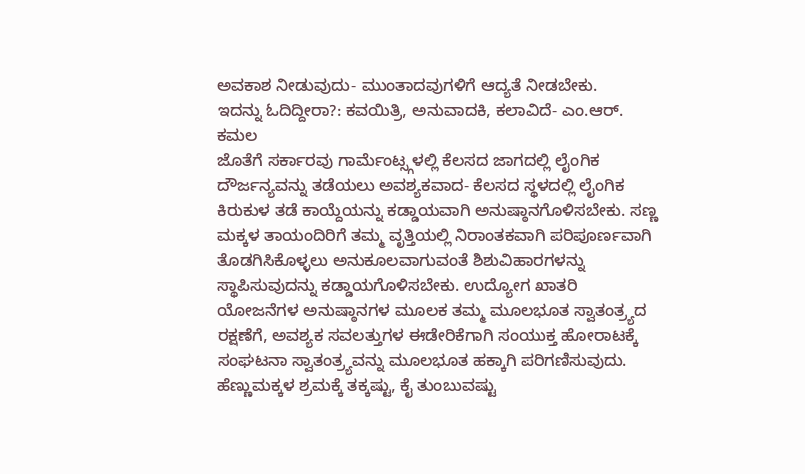ಅವಕಾಶ ನೀಡುವುದು- ಮುಂತಾದವುಗಳಿಗೆ ಆದ್ಯತೆ ನೀಡಬೇಕು.
ಇದನ್ನು ಓದಿದ್ದೀರಾ?: ಕವಯಿತ್ರಿ, ಅನುವಾದಕಿ, ಕಲಾವಿದೆ- ಎಂ.ಆರ್. ಕಮಲ
ಜೊತೆಗೆ ಸರ್ಕಾರವು ಗಾರ್ಮೆಂಟ್ಸ್ಗಳಲ್ಲಿ ಕೆಲಸದ ಜಾಗದಲ್ಲಿ ಲೈಂಗಿಕ ದೌರ್ಜನ್ಯವನ್ನು ತಡೆಯಲು ಅವಶ್ಯಕವಾದ- ಕೆಲಸದ ಸ್ಥಳದಲ್ಲಿ ಲೈಂಗಿಕ ಕಿರುಕುಳ ತಡೆ ಕಾಯ್ದೆಯನ್ನು ಕಡ್ಡಾಯವಾಗಿ ಅನುಷ್ಠಾನಗೊಳಿಸಬೇಕು. ಸಣ್ಣ ಮಕ್ಕಳ ತಾಯಂದಿರಿಗೆ ತಮ್ಮ ವೃತ್ತಿಯಲ್ಲಿ ನಿರಾಂತಕವಾಗಿ ಪರಿಪೂರ್ಣವಾಗಿ ತೊಡಗಿಸಿಕೊಳ್ಳಲು ಅನುಕೂಲವಾಗುವಂತೆ ಶಿಶುವಿಹಾರಗಳನ್ನು ಸ್ಥಾಪಿಸುವುದನ್ನು ಕಡ್ಡಾಯಗೊಳಿಸಬೇಕು. ಉದ್ಯೋಗ ಖಾತರಿ ಯೋಜನೆಗಳ ಅನುಷ್ಠಾನಗಳ ಮೂಲಕ ತಮ್ಮ ಮೂಲಭೂತ ಸ್ವಾತಂತ್ರ್ಯದ ರಕ್ಷಣೆಗೆ, ಅವಶ್ಯಕ ಸವಲತ್ತುಗಳ ಈಡೇರಿಕೆಗಾಗಿ ಸಂಯುಕ್ತ ಹೋರಾಟಕ್ಕೆ ಸಂಘಟನಾ ಸ್ವಾತಂತ್ರ್ಯವನ್ನು ಮೂಲಭೂತ ಹಕ್ಕಾಗಿ ಪರಿಗಣಿಸುವುದು. ಹೆಣ್ಣುಮಕ್ಕಳ ಶ್ರಮಕ್ಕೆ ತಕ್ಕಷ್ಟು, ಕೈ ತುಂಬುವಷ್ಟು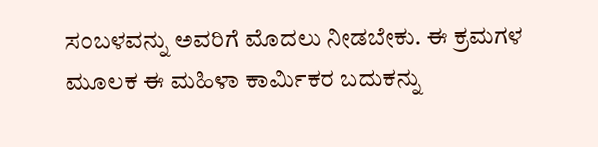ಸಂಬಳವನ್ನು ಅವರಿಗೆ ಮೊದಲು ನೀಡಬೇಕು. ಈ ಕ್ರಮಗಳ ಮೂಲಕ ಈ ಮಹಿಳಾ ಕಾರ್ಮಿಕರ ಬದುಕನ್ನು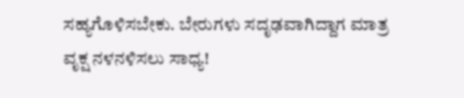ಸಹ್ಯಗೊಳಿಸಬೇಕು. ಬೇರುಗಳು ಸದೃಢವಾಗಿದ್ದಾಗ ಮಾತ್ರ ವೃಕ್ಷ ನಳನಳಿಸಲು ಸಾಧ್ಯ!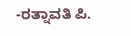-ರತ್ನಾವತಿ ಪಿ.